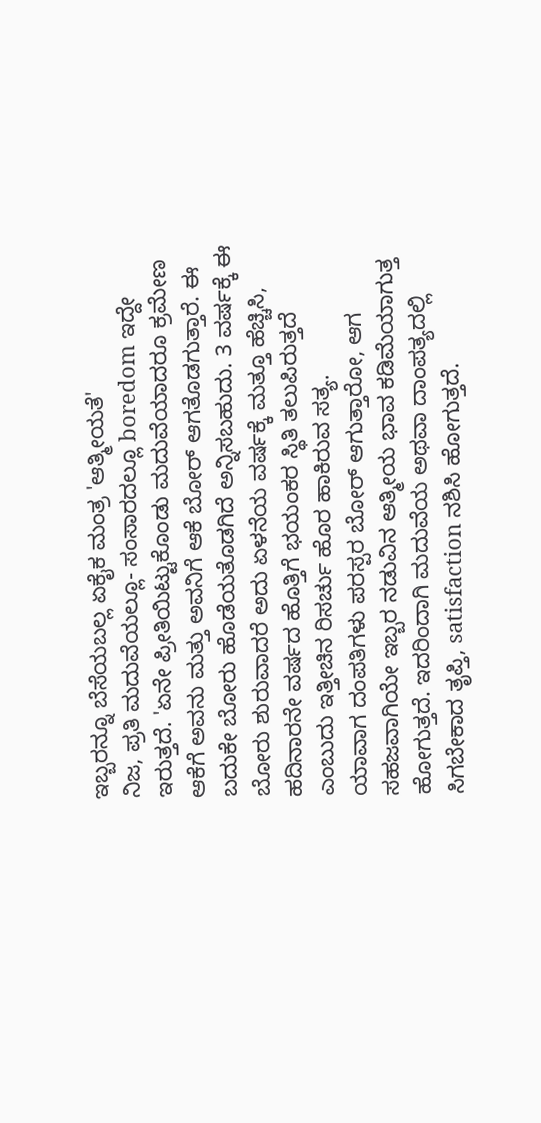ಇಬ್ಬರನ್ನೂ ಬೆಸೆಯಬಲ್ಲ ಏಕೈಕ ಮಂತ್ರ 'ಆತ್ಮೀಯತೆ'
ನಿಜ, ಪ್ರತಿ ಮದುವೆಯಲ್ಲೂ- ಸಂಸಾರದಲ್ಲೂ boredom ಇದ್ದೇ ಇರುತ್ತದೆ. 'ಏನೇ ಪ್ರೀತಿಯಿಟ್ಟುಕೊಂಡು ಮದುವೆಯಾದರೂ ಕ್ರಮೇಣ ಆಕೆಗೆ ಅವನು ಮತ್ತು ಅವನಿಗೆ ಆಕೆ ಬೋರ್ ಆಗತೊಡಗುತ್ತಾರೆ. ಈ ಬದುಕೇ ಬೋರು ಹೊಡೆಯತೊಡಗಿದೆ ಅನ್ನಿಸಬಹುದು. 3 ವರ್ಷಕ್ಕೆ ಈ ಬೋರು ಶುರುವಾದರೆ ಅದು ಏಳನೆಯ ವರ್ಷಕ್ಕೆ ಮತ್ತೂ ಹೆಚ್ಚಿಸಿ, ಹದಿನಾರನೇ ವರ್ಷದ ಹೊತ್ತಿಗೆ ಭಯಂಕರ ಸ್ಥಿತಿ ತಲುಪಿರುತ್ತದೆ ಎಂಬುದು ಇತ್ತೀಚಿನ ರಿಸರ್ಚು ಹೊರ ಹಾಕಿರುವ ಸತ್ಯ.
ಯಾವಾಗ ದಂಪತಿಗಳು ಪರಸ್ಪರ ಬೋರ್ ಆಗುತ್ತಾರೋ, ಆಗ ಸಹಜವಾಗಿಯೇ ಇಬ್ಬರ ನಡುವಿನ ಆತ್ಮೀಯ ಭಾವ ಕಡಿಮೆಯಾಗುತ್ತ ಹೋಗುತ್ತದೆ. ಇದರಿಂದಾಗಿ ಮದುವೆಯ ಅಥವಾ ದಾಂಪತ್ಯದಲ್ಲಿ ಸಿಗಬೇಕಾದ ತೃಪ್ತಿ, satisfaction ನಶಿಸಿ ಹೋಗುತ್ತದೆ.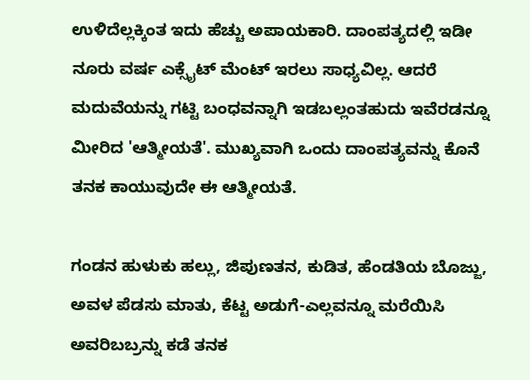ಉಳಿದೆಲ್ಲಕ್ಕಿಂತ ಇದು ಹೆಚ್ಚು ಅಪಾಯಕಾರಿ. ದಾಂಪತ್ಯದಲ್ಲಿ ಇಡೀ ನೂರು ವರ್ಷ ಎಕ್ಸೈಟ್ ಮೆಂಟ್ ಇರಲು ಸಾಧ್ಯವಿಲ್ಲ. ಆದರೆ ಮದುವೆಯನ್ನು ಗಟ್ಟಿ ಬಂಧವನ್ನಾಗಿ ಇಡಬಲ್ಲಂತಹುದು ಇವೆರಡನ್ನೂ ಮೀರಿದ 'ಆತ್ಮೀಯತೆ'. ಮುಖ್ಯವಾಗಿ ಒಂದು ದಾಂಪತ್ಯವನ್ನು ಕೊನೆ ತನಕ ಕಾಯುವುದೇ ಈ ಆತ್ಮೀಯತೆ.

ಗಂಡನ ಹುಳುಕು ಹಲ್ಲು, ಜಿಪುಣತನ, ಕುಡಿತ, ಹೆಂಡತಿಯ ಬೊಜ್ಜು, ಅವಳ ಪೆಡಸು ಮಾತು, ಕೆಟ್ಟ ಅಡುಗೆ-ಎಲ್ಲವನ್ನೂ ಮರೆಯಿಸಿ ಅವರಿಬಬ್ರನ್ನು ಕಡೆ ತನಕ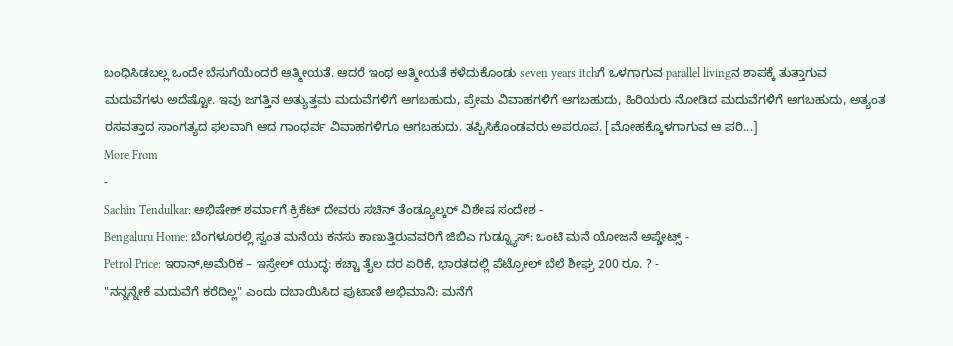ಬಂಧಿಸಿಡಬಲ್ಲ ಒಂದೇ ಬೆಸುಗೆಯೆಂದರೆ ಆತ್ಮೀಯತೆ. ಆದರೆ ಇಂಥ ಆತ್ಮೀಯತೆ ಕಳೆದುಕೊಂಡು seven years itchಗೆ ಒಳಗಾಗುವ parallel livingನ ಶಾಪಕ್ಕೆ ತುತ್ತಾಗುವ ಮದುವೆಗಳು ಅದೆಷ್ಟೋ. ಇವು ಜಗತ್ತಿನ ಅತ್ಯುತ್ತಮ ಮದುವೆಗಳಿಗೆ ಆಗಬಹುದು, ಪ್ರೇಮ ವಿವಾಹಗಳಿಗೆ ಆಗಬಹುದು, ಹಿರಿಯರು ನೋಡಿದ ಮದುವೆಗಳಿಗೆ ಆಗಬಹುದು, ಅತ್ಯಂತ ರಸವತ್ತಾದ ಸಾಂಗತ್ಯದ ಫಲವಾಗಿ ಆದ ಗಾಂಧರ್ವ ವಿವಾಹಗಳಿಗೂ ಆಗಬಹುದು. ತಪ್ಪಿಸಿಕೊಂಡವರು ಅಪರೂಪ. [ಮೋಹಕ್ಕೊಳಗಾಗುವ ಆ ಪರಿ...]
More From
-
Sachin Tendulkar: ಅಭಿಷೇಕ್ ಶರ್ಮಾಗೆ ಕ್ರಿಕೆಟ್ ದೇವರು ಸಚಿನ್ ತೆಂಡ್ಯೂಲ್ಕರ್ ವಿಶೇಷ ಸಂದೇಶ -
Bengaluru Home: ಬೆಂಗಳೂರಲ್ಲಿ ಸ್ವಂತ ಮನೆಯ ಕನಸು ಕಾಣುತ್ತಿರುವವರಿಗೆ ಜಿಬಿಎ ಗುಡ್ನ್ಯೂಸ್: ಒಂಟಿ ಮನೆ ಯೋಜನೆ ಅಪ್ಡೇಟ್ಸ್ -
Petrol Price: ಇರಾನ್,ಅಮೆರಿಕ – ಇಸ್ರೇಲ್ ಯುದ್ಧ: ಕಚ್ಚಾ ತೈಲ ದರ ಏರಿಕೆ, ಭಾರತದಲ್ಲಿ ಪೆಟ್ರೋಲ್ ಬೆಲೆ ಶೀಘ್ರ 200 ರೂ. ? -
"ನನ್ನನ್ನೇಕೆ ಮದುವೆಗೆ ಕರೆದಿಲ್ಲ" ಎಂದು ದಬಾಯಿಸಿದ ಪುಟಾಣಿ ಅಭಿಮಾನಿ: ಮನೆಗೆ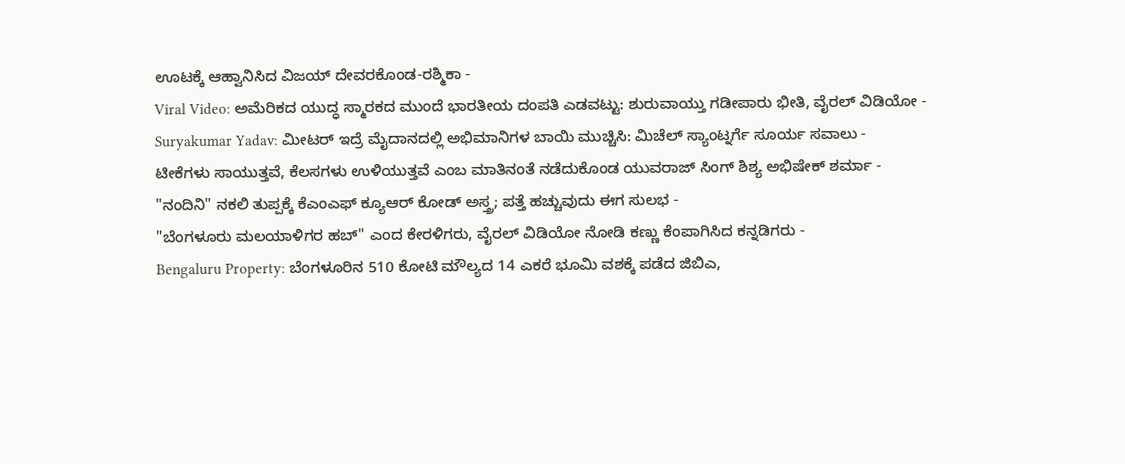ಊಟಕ್ಕೆ ಆಹ್ವಾನಿಸಿದ ವಿಜಯ್ ದೇವರಕೊಂಡ-ರಶ್ಮಿಕಾ -
Viral Video: ಅಮೆರಿಕದ ಯುದ್ಧ ಸ್ಮಾರಕದ ಮುಂದೆ ಭಾರತೀಯ ದಂಪತಿ ಎಡವಟ್ಟು: ಶುರುವಾಯ್ತು ಗಡೀಪಾರು ಭೀತಿ, ವೈರಲ್ ವಿಡಿಯೋ -
Suryakumar Yadav: ಮೀಟರ್ ಇದ್ರೆ ಮೈದಾನದಲ್ಲಿ ಅಭಿಮಾನಿಗಳ ಬಾಯಿ ಮುಚ್ಚಿಸಿ: ಮಿಚೆಲ್ ಸ್ಯಾಂಟ್ನರ್ಗೆ ಸೂರ್ಯ ಸವಾಲು -
ಟೀಕೆಗಳು ಸಾಯುತ್ತವೆ, ಕೆಲಸಗಳು ಉಳಿಯುತ್ತವೆ ಎಂಬ ಮಾತಿನಂತೆ ನಡೆದುಕೊಂಡ ಯುವರಾಜ್ ಸಿಂಗ್ ಶಿಶ್ಯ ಅಭಿಷೇಕ್ ಶರ್ಮಾ -
"ನಂದಿನಿ" ನಕಲಿ ತುಪ್ಪಕ್ಕೆ ಕೆಎಂಎಫ್ ಕ್ಯೂಆರ್ ಕೋಡ್ ಅಸ್ತ್ರ; ಪತ್ತೆ ಹಚ್ಚುವುದು ಈಗ ಸುಲಭ -
"ಬೆಂಗಳೂರು ಮಲಯಾಳಿಗರ ಹಬ್" ಎಂದ ಕೇರಳಿಗರು, ವೈರಲ್ ವಿಡಿಯೋ ನೋಡಿ ಕಣ್ಣು ಕೆಂಪಾಗಿಸಿದ ಕನ್ನಡಿಗರು -
Bengaluru Property: ಬೆಂಗಳೂರಿನ 510 ಕೋಟಿ ಮೌಲ್ಯದ 14 ಎಕರೆ ಭೂಮಿ ವಶಕ್ಕೆ ಪಡೆದ ಜಿಬಿಎ,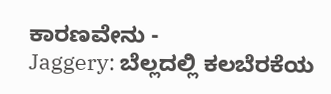ಕಾರಣವೇನು -
Jaggery: ಬೆಲ್ಲದಲ್ಲಿ ಕಲಬೆರಕೆಯ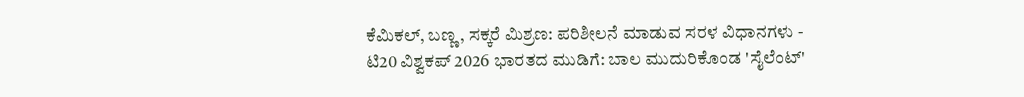ಕೆಮಿಕಲ್, ಬಣ್ಣ, ಸಕ್ಕರೆ ಮಿಶ್ರಣ: ಪರಿಶೀಲನೆ ಮಾಡುವ ಸರಳ ವಿಧಾನಗಳು -
ಟಿ20 ವಿಶ್ವಕಪ್ 2026 ಭಾರತದ ಮುಡಿಗೆ: ಬಾಲ ಮುದುರಿಕೊಂಡ 'ಸೈಲೆಂಟ್'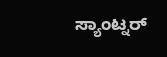ಸ್ಯಾಂಟ್ನರ್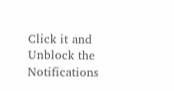Click it and Unblock the Notifications